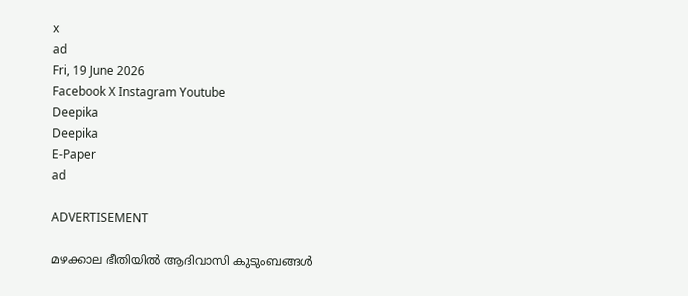x
ad
Fri, 19 June 2026
Facebook X Instagram Youtube
Deepika
Deepika
E-Paper
ad

ADVERTISEMENT

മഴക്കാല ഭീതിയിൽ ആദിവാസി കുടുംബങ്ങൾ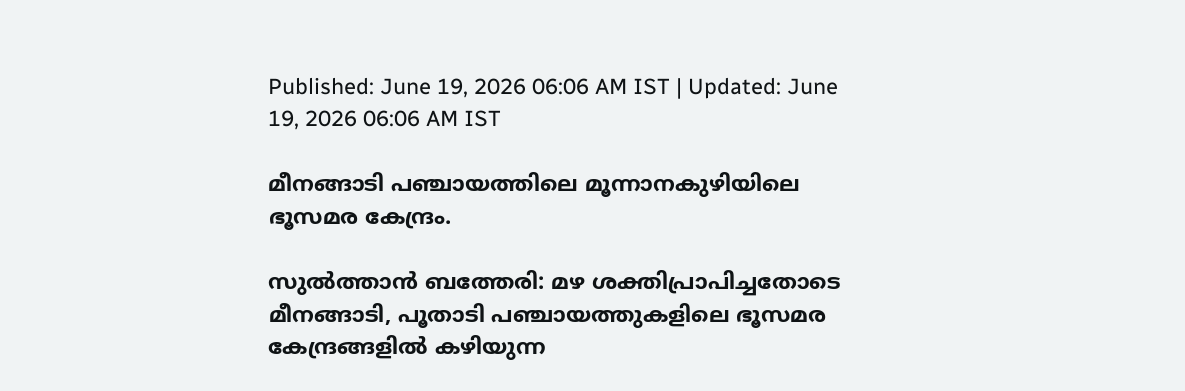Published: June 19, 2026 06:06 AM IST | Updated: June 19, 2026 06:06 AM IST

മീനങ്ങാടി പഞ്ചായത്തിലെ മൂന്നാനകുഴിയിലെ ഭൂസമര കേന്ദ്രം.

സുൽത്താൻ ബത്തേരി: മഴ ശക്തിപ്രാപിച്ചതോടെ മീനങ്ങാടി, പൂതാടി പഞ്ചായത്തുകളിലെ ഭൂസമര കേന്ദ്രങ്ങളിൽ കഴിയുന്ന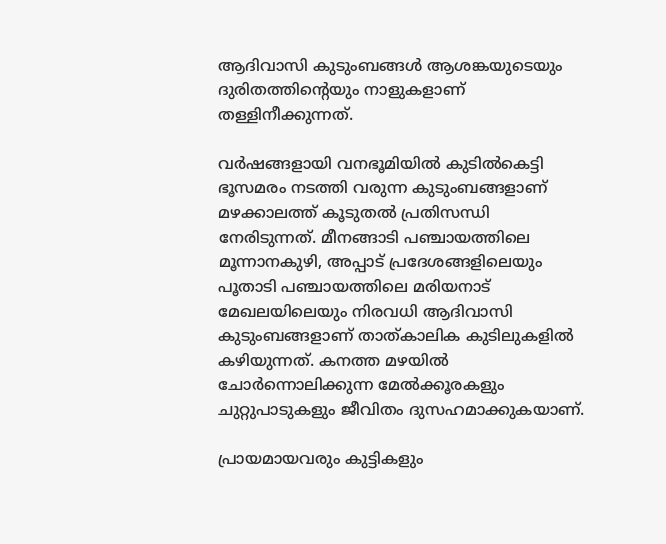ആദിവാസി കുടുംബങ്ങൾ ആശങ്കയുടെയും ദുരിതത്തിന്‍റെയും നാളുകളാണ് തള്ളിനീക്കുന്നത്.

വർഷങ്ങളായി വനഭൂമിയിൽ കുടിൽകെട്ടി ഭൂസമരം നടത്തി വരുന്ന കുടുംബങ്ങളാണ് മഴക്കാലത്ത് കൂടുതൽ പ്രതിസന്ധി നേരിടുന്നത്. മീനങ്ങാടി പഞ്ചായത്തിലെ മൂന്നാനകുഴി, അപ്പാട് പ്രദേശങ്ങളിലെയും പൂതാടി പഞ്ചായത്തിലെ മരിയനാട് മേഖലയിലെയും നിരവധി ആദിവാസി കുടുംബങ്ങളാണ് താത്കാലിക കുടിലുകളിൽ കഴിയുന്നത്. കനത്ത മഴയിൽ ചോർന്നൊലിക്കുന്ന മേൽക്കൂരകളും ചുറ്റുപാടുകളും ജീവിതം ദുസഹമാക്കുകയാണ്.

പ്രായമായവരും കുട്ടികളും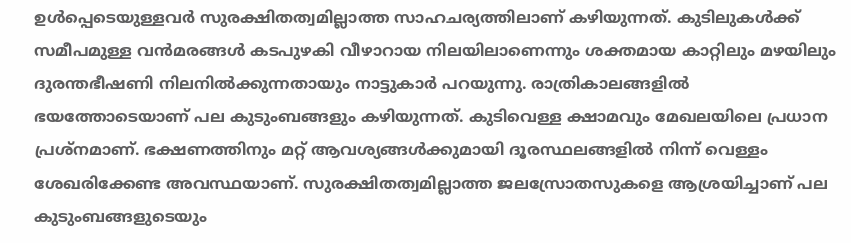ഉൾപ്പെടെയുള്ളവർ സുരക്ഷിതത്വമില്ലാത്ത സാഹചര്യത്തിലാണ് കഴിയുന്നത്. കുടിലുകൾക്ക് സമീപമുള്ള വൻമരങ്ങൾ കടപുഴകി വീഴാറായ നിലയിലാണെന്നും ശക്തമായ കാറ്റിലും മഴയിലും ദുരന്തഭീഷണി നിലനിൽക്കുന്നതായും നാട്ടുകാർ പറയുന്നു. രാത്രികാലങ്ങളിൽ ഭയത്തോടെയാണ് പല കുടുംബങ്ങളും കഴിയുന്നത്. കുടിവെള്ള ക്ഷാമവും മേഖലയിലെ പ്രധാന പ്രശ്നമാണ്. ഭക്ഷണത്തിനും മറ്റ് ആവശ്യങ്ങൾക്കുമായി ദൂരസ്ഥലങ്ങളിൽ നിന്ന് വെള്ളം ശേഖരിക്കേണ്ട അവസ്ഥയാണ്. സുരക്ഷിതത്വമില്ലാത്ത ജലസ്രോതസുകളെ ആശ്രയിച്ചാണ് പല കുടുംബങ്ങളുടെയും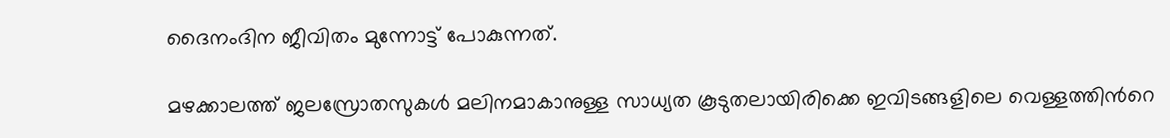ദൈനംദിന ജീവിതം മുന്നോട്ട് പോകുന്നത്.

മഴക്കാലത്ത് ജലസ്രോതസുകൾ മലിനമാകാനുള്ള സാധ്യത കൂടുതലായിരിക്കെ ഇവിടങ്ങളിലെ വെള്ളത്തിന്‍റെ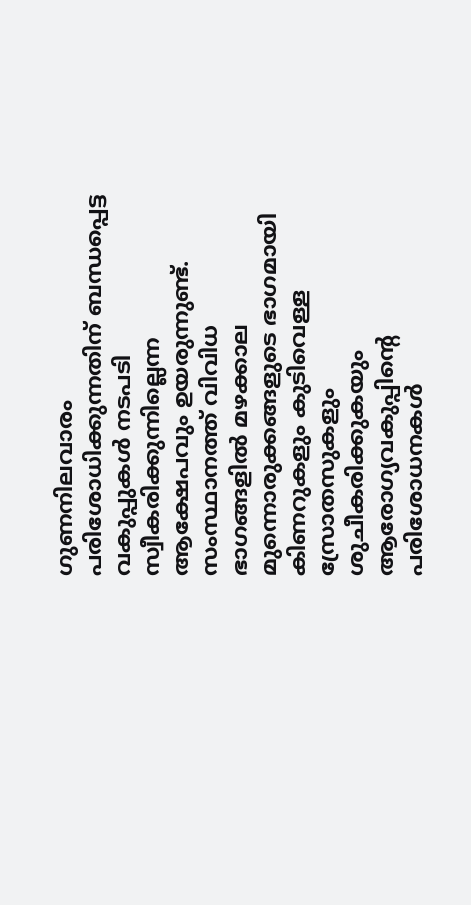ഗുണനിലവാരം പരിശോധിക്കുന്നതിന് ബന്ധപ്പെട്ട വകുപ്പുകൾ നടപടി സ്വീകരിക്കുന്നില്ലെന്ന ആക്ഷേപവും ഉയരുന്നുണ്ട്. സംസ്ഥാനത്ത് വിവിധ ഭാഗങ്ങളിൽ മഴക്കാല മുന്നൊരുക്കങ്ങളുടെ ഭാഗമായി കിണറുകളും കുടിവെള്ള സ്രോതസുകളും ശുചീകരിക്കുകയും ആരോഗ്യവകുപ്പിന്‍റെ പരിശോധനകൾ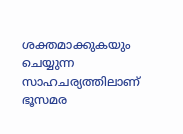ശക്തമാക്കുകയും ചെയ്യുന്ന സാഹചര്യത്തിലാണ് ഭൂസമര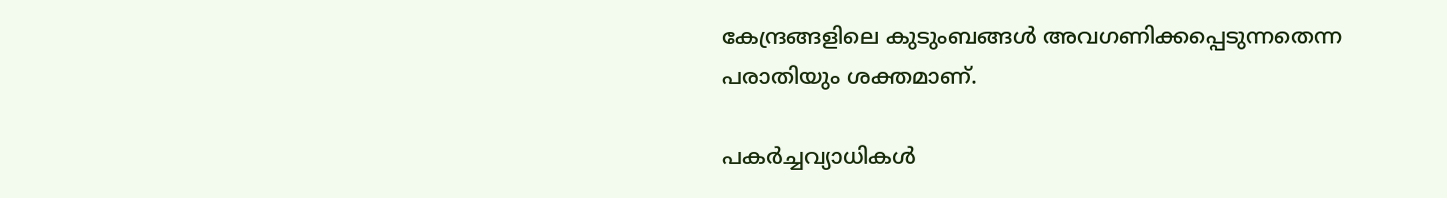കേന്ദ്രങ്ങളിലെ കുടുംബങ്ങൾ അവഗണിക്കപ്പെടുന്നതെന്ന പരാതിയും ശക്തമാണ്.

പകർച്ചവ്യാധികൾ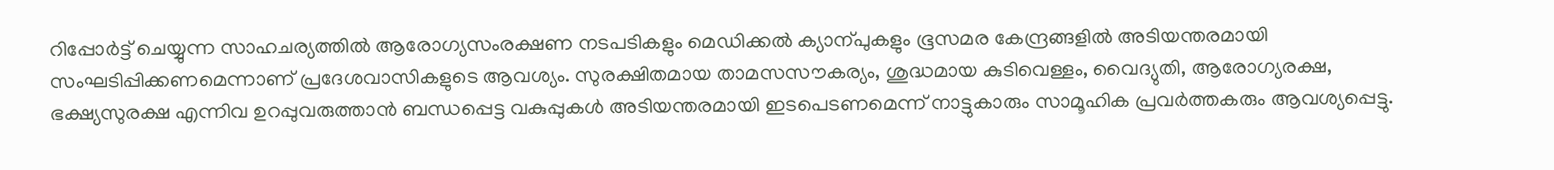റിപ്പോർട്ട് ചെയ്യുന്ന സാഹചര്യത്തിൽ ആരോഗ്യസംരക്ഷണ നടപടികളും മെഡിക്കൽ ക്യാന്പുകളും ഭൂസമര കേന്ദ്രങ്ങളിൽ അടിയന്തരമായി സംഘടിപ്പിക്കണമെന്നാണ് പ്രദേശവാസികളുടെ ആവശ്യം. സുരക്ഷിതമായ താമസസൗകര്യം, ശുദ്ധമായ കുടിവെള്ളം, വൈദ്യുതി, ആരോഗ്യരക്ഷ, ഭക്ഷ്യസുരക്ഷ എന്നിവ ഉറപ്പുവരുത്താൻ ബന്ധപ്പെട്ട വകുപ്പുകൾ അടിയന്തരമായി ഇടപെടണമെന്ന് നാട്ടുകാരും സാമൂഹിക പ്രവർത്തകരും ആവശ്യപ്പെട്ടു.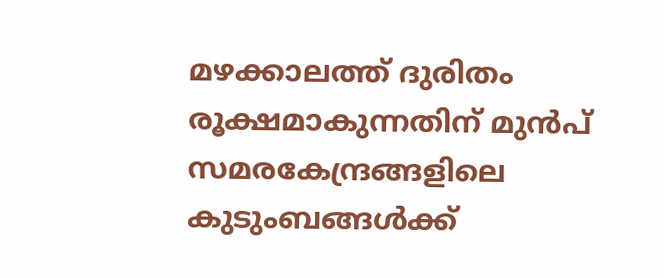മഴക്കാലത്ത് ദുരിതം രൂക്ഷമാകുന്നതിന് മുൻപ് സമരകേന്ദ്രങ്ങളിലെ കുടുംബങ്ങൾക്ക്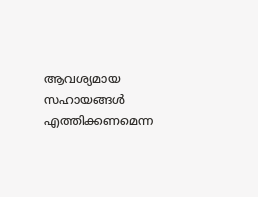ആവശ്യമായ സഹായങ്ങൾ എത്തിക്കണമെന്ന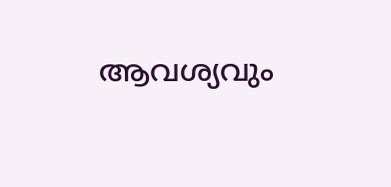ആവശ്യവും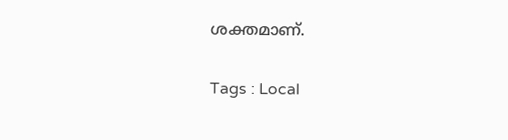ശക്തമാണ്.

Tags : Local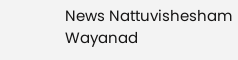News Nattuvishesham Wayanad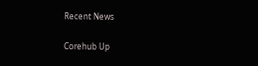Recent News

Corehub Up